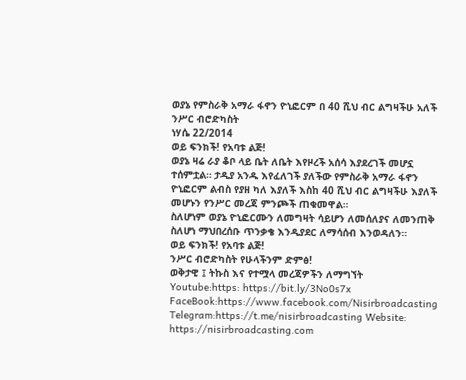ወያኔ የምስራቅ አማራ ፋኖን ዮኒፎርም በ 40 ሺህ ብር ልግዛችሁ አለች
ንሥር ብሮድካስት
ነሃሴ 22/2014
ወይ ፍንክች! የአባቱ ልጅ!
ወያኔ ዛሬ ራያ ቆቦ ላይ ቤት ለቤት እየዞረች አሰሳ እያደረገች መሆኗ ተሰምቷል። ታዲያ አንዱ እየፈለገች ያለችው የምስራቅ አማራ ፋኖን ዮኒፎርም ልብስ የያዘ ካለ እያለች እስከ 40 ሺህ ብር ልግዛችሁ እያለች መሆኑን የንሥር መረጃ ምንጮች ጠቁመዋል።
ስለሆነም ወያኔ ዮኒፎርሙን ለመግዛት ሳይሆን ለመሰለያና ለመንጠቅ ስለሆነ ማህበረሰቡ ጥንቃቄ እንዲያደር ለማሳሰብ እንወዳለን።
ወይ ፍንክች! የአባቱ ልጅ!
ንሥር ብሮድካስት የሁላችንም ድምፅ!
ወቅታዊ ፤ ትኩስ እና የተሟላ መረጃዎችን ለማግኘት
Youtube:https: https://bit.ly/3No0s7x
FaceBook:https://www.facebook.com/Nisirbroadcasting
Telegram:https://t.me/nisirbroadcasting Website: https://nisirbroadcasting.com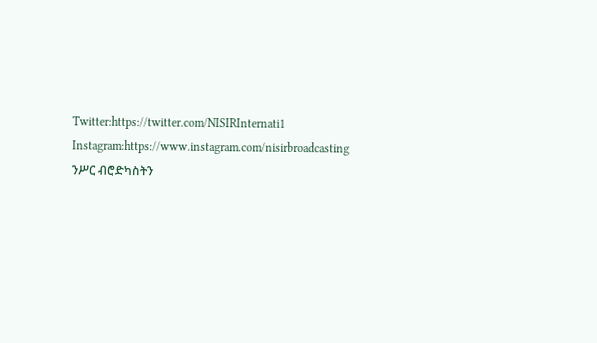Twitter:https://twitter.com/NISIRInternati1
Instagram:https://www.instagram.com/nisirbroadcasting
ንሥር ብሮድካስትን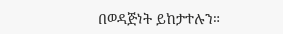በወዳጅነት ይከታተሉን።